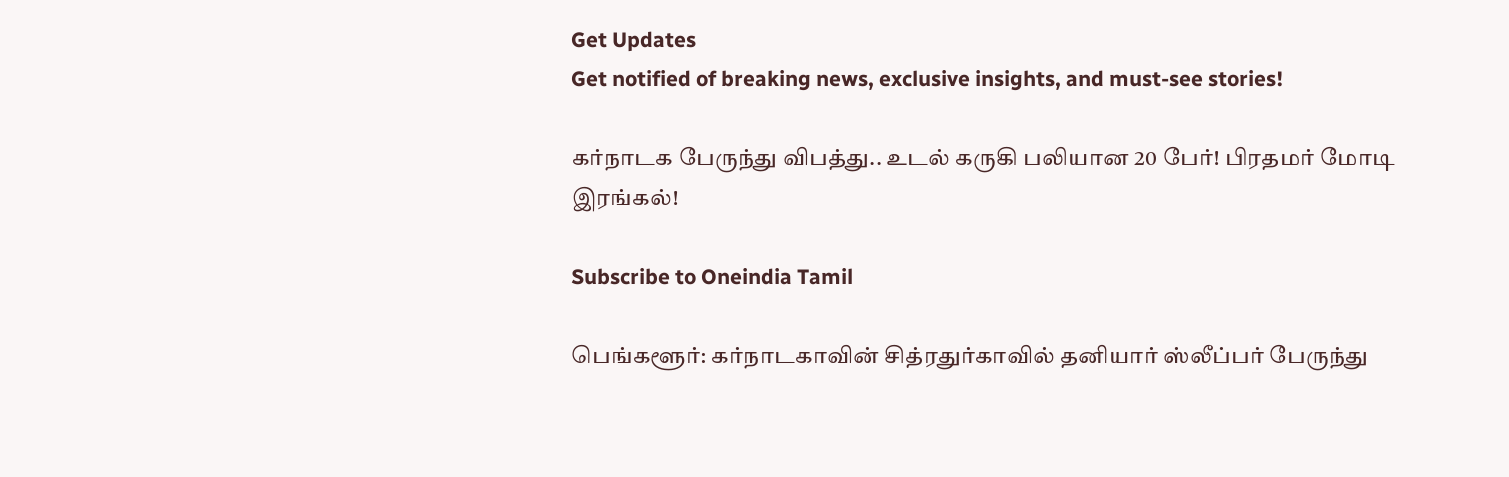Get Updates
Get notified of breaking news, exclusive insights, and must-see stories!

கர்நாடக பேருந்து விபத்து.. உடல் கருகி பலியான 20 பேர்! பிரதமர் மோடி இரங்கல்!

Subscribe to Oneindia Tamil

பெங்களூர்: கர்நாடகாவின் சித்ரதுர்காவில் தனியார் ஸ்லீப்பர் பேருந்து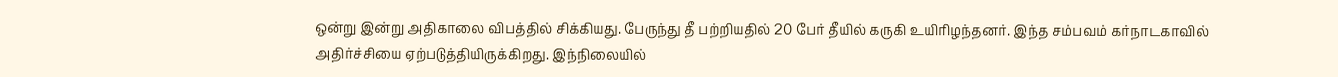ஒன்று இன்று அதிகாலை விபத்தில் சிக்கியது. பேருந்து தீ பற்றியதில் 20 பேர் தீயில் கருகி உயிரிழந்தனர். இந்த சம்பவம் கர்நாடகாவில் அதிர்ச்சியை ஏற்படுத்தியிருக்கிறது. இந்நிலையில்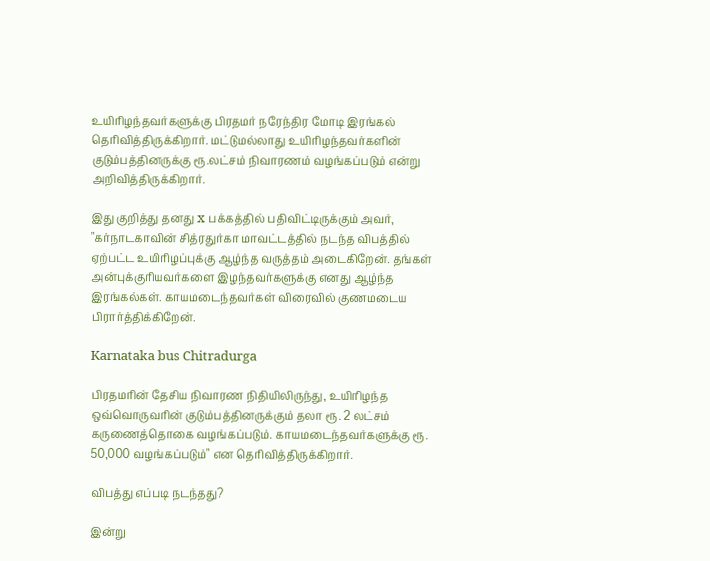உயிரிழந்தவர்களுக்கு பிரதமர் நரேந்திர மோடி இரங்கல் தெரிவித்திருக்கிறார். மட்டுமல்லாது உயிரிழந்தவர்களின் குடும்பத்தினருக்கு ரூ.லட்சம் நிவாரணம் வழங்கப்படும் என்று அறிவித்திருக்கிறார்.

இது குறித்து தனது x பக்கத்தில் பதிவிட்டிருக்கும் அவர், "கர்நாடகாவின் சித்ரதுர்கா மாவட்டத்தில் நடந்த விபத்தில் ஏற்பட்ட உயிரிழப்புக்கு ஆழ்ந்த வருத்தம் அடைகிறேன். தங்கள் அன்புக்குரியவர்களை இழந்தவர்களுக்கு எனது ஆழ்ந்த இரங்கல்கள். காயமடைந்தவர்கள் விரைவில் குணமடைய பிரார்த்திக்கிறேன்.

Karnataka bus Chitradurga

பிரதமரின் தேசிய நிவாரண நிதியிலிருந்து, உயிரிழந்த ஒவ்வொருவரின் குடும்பத்தினருக்கும் தலா ரூ. 2 லட்சம் கருணைத்தொகை வழங்கப்படும். காயமடைந்தவர்களுக்கு ரூ. 50,000 வழங்கப்படும்" என தெரிவித்திருக்கிறார்.

விபத்து எப்படி நடந்தது?

இன்று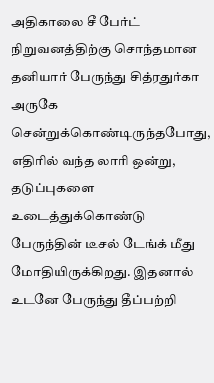அதிகாலை சீ பேர்ட் நிறுவனத்திற்கு சொந்தமான தனியார் பேருந்து சித்ரதுர்கா அருகே சென்றுக்கொண்டிருந்தபோது, எதிரில் வந்த லாரி ஒன்று, தடுப்புகளை உடைத்துக்கொண்டு பேருந்தின் டீசல் டேங்க் மீது மோதியிருக்கிறது. இதனால் உடனே பேருந்து தீப்பற்றி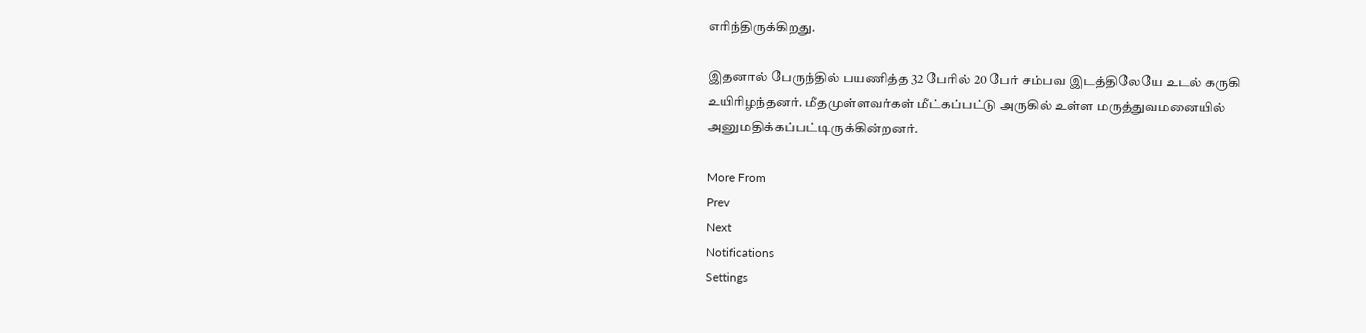எரிந்திருக்கிறது.

இதனால் பேருந்தில் பயணித்த 32 பேரில் 20 பேர் சம்பவ இடத்திலேயே உடல் கருகி உயிரிழந்தனர். மீதமுள்ளவர்கள் மீட்கப்பட்டு அருகில் உள்ள மருத்துவமனையில் அனுமதிக்கப்பட்டிருக்கின்றனர்.

More From
Prev
Next
Notifications
Settings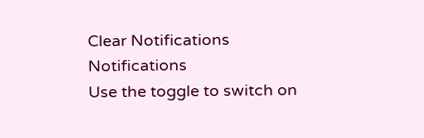Clear Notifications
Notifications
Use the toggle to switch on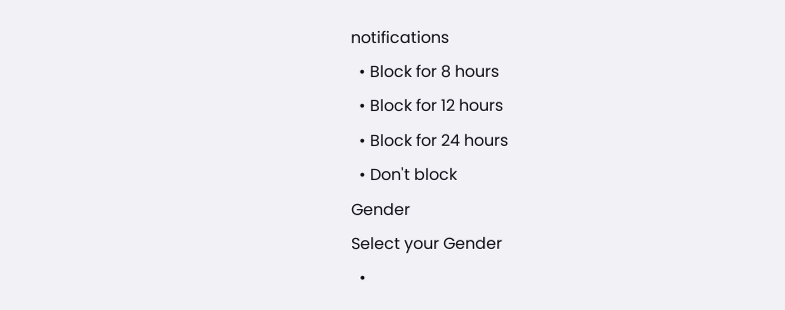notifications
  • Block for 8 hours
  • Block for 12 hours
  • Block for 24 hours
  • Don't block
Gender
Select your Gender
  •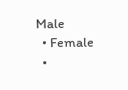Male
  • Female
  •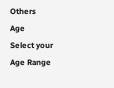Others
Age
Select your Age Range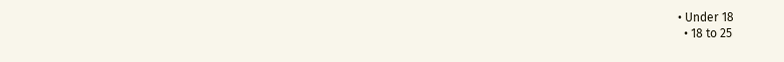• Under 18
  • 18 to 25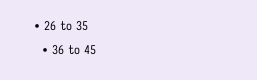• 26 to 35
  • 36 to 45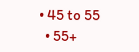• 45 to 55
  • 55+